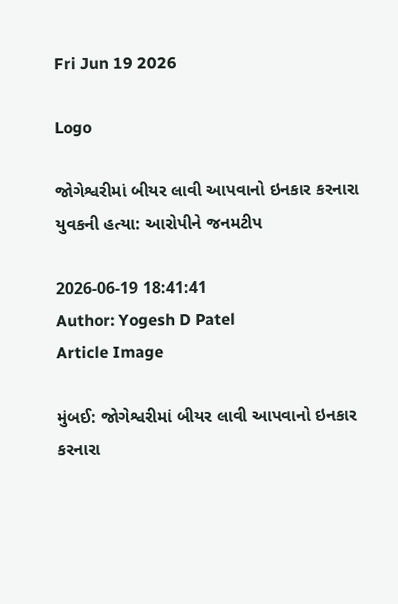Fri Jun 19 2026

Logo

જોગેશ્વરીમાં બીયર લાવી આપવાનો ઇનકાર કરનારા યુવકની હત્યા: આરોપીને જનમટીપ

2026-06-19 18:41:41
Author: Yogesh D Patel
Article Image

મુંબઈ: જોગેશ્વરીમાં બીયર લાવી આપવાનો ઇનકાર કરનારા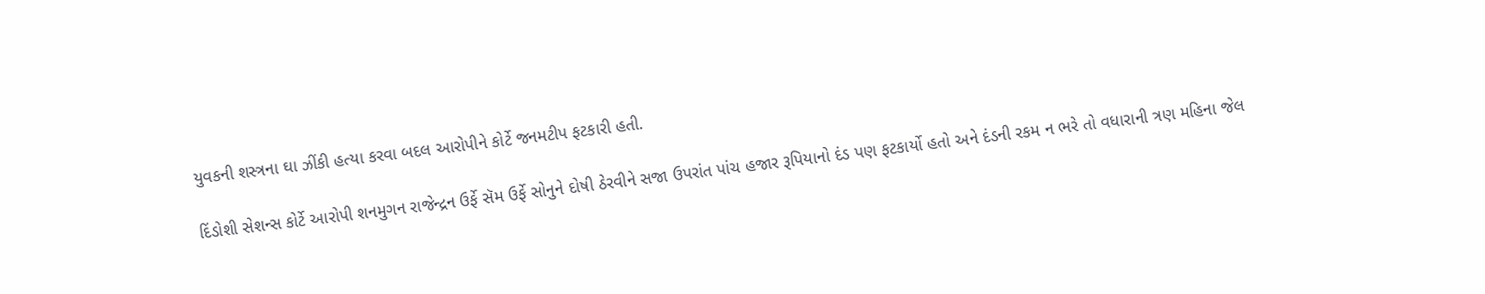યુવકની શસ્ત્રના ઘા ઝીંકી હત્યા કરવા બદલ આરોપીને કોર્ટે જનમટીપ ફટકારી હતી.

દિંડોશી સેશન્સ કોર્ટે આરોપી શનમુગન રાજેન્દ્રન ઉર્ફે સૅમ ઉર્ફે સોનુને દોષી ઠેરવીને સજા ઉપરાંત પાંચ હજાર રૂપિયાનો દંડ પણ ફટકાર્યો હતો અને દંડની રકમ ન ભરે તો વધારાની ત્રણ મહિના જેલ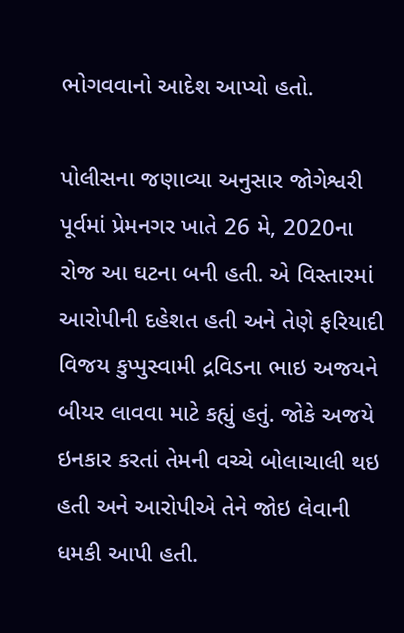ભોગવવાનો આદેશ આપ્યો હતો.

પોલીસના જણાવ્યા અનુસાર જોગેશ્વરી પૂર્વમાં પ્રેમનગર ખાતે 26 મે, 2020ના રોજ આ ઘટના બની હતી. એ વિસ્તારમાં આરોપીની દહેશત હતી અને તેણે ફરિયાદી વિજય કુપ્પુસ્વામી દ્રવિડના ભાઇ અજયને બીયર લાવવા માટે કહ્યું હતું. જોકે અજયે ઇનકાર કરતાં તેમની વચ્ચે બોલાચાલી થઇ હતી અને આરોપીએ તેને જોઇ લેવાની ધમકી આપી હતી.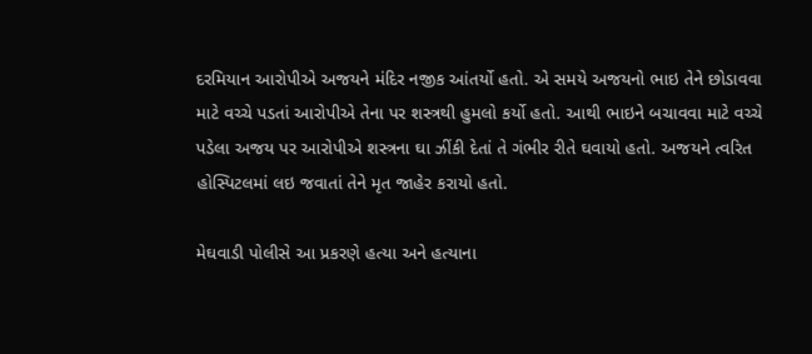દરમિયાન આરોપીએ અજયને મંદિર નજીક આંતર્યો હતો. એ સમયે અજયનો ભાઇ તેને છોડાવવા માટે વચ્ચે પડતાં આરોપીએ તેના પર શસ્ત્રથી હુમલો કર્યો હતો. આથી ભાઇને બચાવવા માટે વચ્ચે પડેલા અજય પર આરોપીએ શસ્ત્રના ઘા ઝીંકી દેતાં તે ગંભીર રીતે ઘવાયો હતો. અજયને ત્વરિત હોસ્પિટલમાં લઇ જવાતાં તેને મૃત જાહેર કરાયો હતો.

મેઘવાડી પોલીસે આ પ્રકરણે હત્યા અને હત્યાના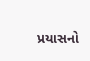પ્રયાસનો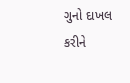ગુનો દાખલ કરીને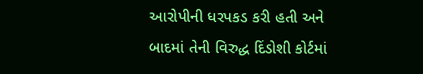આરોપીની ધરપકડ કરી હતી અને બાદમાં તેની વિરુદ્ધ દિંડોશી કોર્ટમાં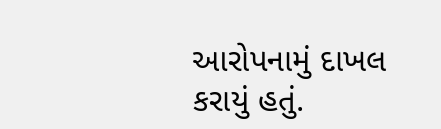આરોપનામું દાખલ કરાયું હતું.